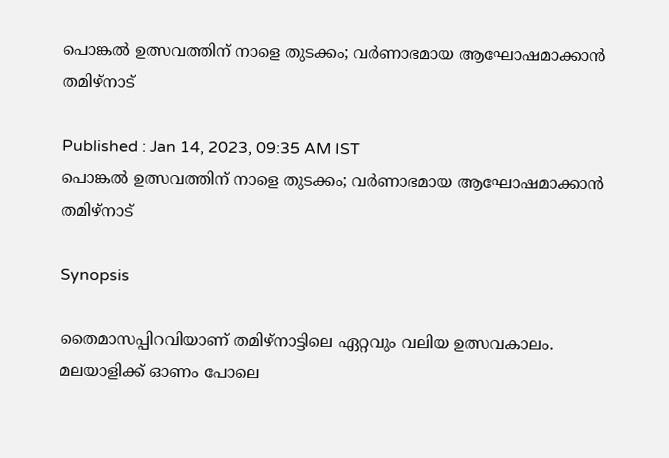പൊങ്കൽ ഉത്സവത്തിന് നാളെ തുടക്കം; വർണാഭമായ ആഘോഷമാക്കാൻ തമിഴ്നാട്

Published : Jan 14, 2023, 09:35 AM IST
പൊങ്കൽ ഉത്സവത്തിന് നാളെ തുടക്കം; വർണാഭമായ ആഘോഷമാക്കാൻ തമിഴ്നാട്

Synopsis

തൈമാസപ്പിറവിയാണ് തമിഴ്നാട്ടിലെ ഏറ്റവും വലിയ ഉത്സവകാലം. മലയാളിക്ക് ഓണം പോലെ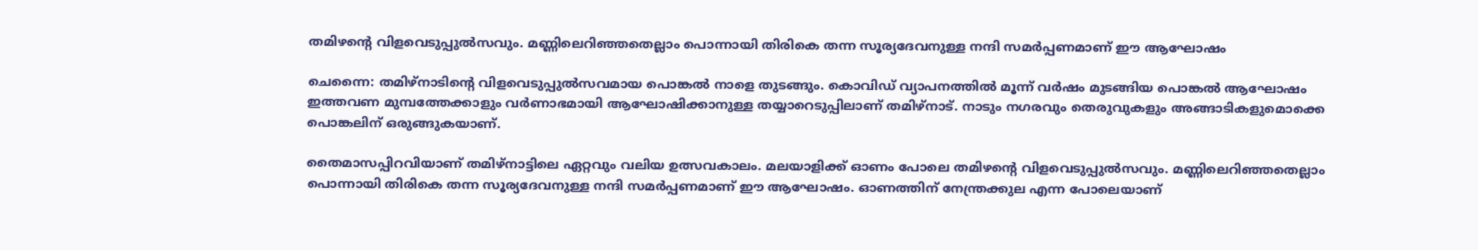തമിഴന്‍റെ വിളവെടുപ്പുൽസവും. മണ്ണിലെറിഞ്ഞതെല്ലാം പൊന്നായി തിരികെ തന്ന സൂര്യദേവനുള്ള നന്ദി സമർപ്പണമാണ് ഈ ആഘോഷം

ചെന്നൈ: തമിഴ്നാടിന്‍റെ വിളവെടുപ്പുൽസവമായ പൊങ്കൽ നാളെ തുടങ്ങും. കൊവിഡ് വ്യാപനത്തിൽ മൂന്ന് വർഷം മുടങ്ങിയ പൊങ്കൽ ആഘോഷം ഇത്തവണ മുമ്പത്തേക്കാളും വർണാഭമായി ആഘോഷിക്കാനുള്ള തയ്യാറെടുപ്പിലാണ് തമിഴ്നാട്. നാടും നഗരവും തെരുവുകളും അങ്ങാടികളുമൊക്കെ പൊങ്കലിന് ഒരുങ്ങുകയാണ്.

തൈമാസപ്പിറവിയാണ് തമിഴ്നാട്ടിലെ ഏറ്റവും വലിയ ഉത്സവകാലം. മലയാളിക്ക് ഓണം പോലെ തമിഴന്‍റെ വിളവെടുപ്പുൽസവും. മണ്ണിലെറിഞ്ഞതെല്ലാം പൊന്നായി തിരികെ തന്ന സൂര്യദേവനുള്ള നന്ദി സമർപ്പണമാണ് ഈ ആഘോഷം. ഓണത്തിന് നേന്ത്രക്കുല എന്ന പോലെയാണ്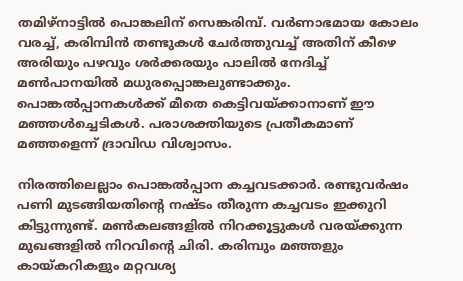തമിഴ്നാട്ടിൽ പൊങ്കലിന് സെങ്കരിമ്പ്. വർണാഭമായ കോലം വരച്ച്, കരിമ്പിൻ തണ്ടുകൾ ചേർത്തുവച്ച് അതിന് കീഴെ അരിയും പഴവും ശർക്കരയും പാലിൽ നേദിച്ച് മൺപാനയിൽ മധുരപ്പൊങ്കലുണ്ടാക്കും. പൊങ്കൽപ്പാനകൾക്ക് മീതെ കെട്ടിവയ്ക്കാനാണ് ഈ മഞ്ഞൾച്ചെടികൾ. പരാശക്തിയുടെ പ്രതീകമാണ് മഞ്ഞളെന്ന് ദ്രാവിഡ വിശ്വാസം.

നിരത്തിലെല്ലാം പൊങ്കൽപ്പാന കച്ചവടക്കാർ. രണ്ടുവർഷം പണി മുടങ്ങിയതിന്‍റെ നഷ്ടം തീരുന്ന കച്ചവടം ഇക്കുറി കിട്ടുന്നുണ്ട്. മൺകലങ്ങളിൽ നിറക്കൂട്ടുകൾ വരയ്ക്കുന്ന മുഖങ്ങളിൽ നിറവിന്‍റെ ചിരി. കരിമ്പും മഞ്ഞളും കായ്‍കറികളും മറ്റവശ്യ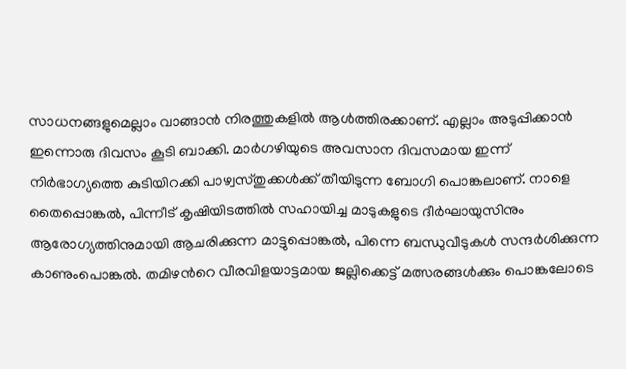സാധനങ്ങളുമെല്ലാം വാങ്ങാൻ നിരത്തുകളിൽ ആൾത്തിരക്കാണ്. എല്ലാം അടുപ്പിക്കാൻ ഇന്നൊരു ദിവസം കൂടി ബാക്കി. മാർഗഴിയുടെ അവസാന ദിവസമായ ഇന്ന് നിർഭാഗ്യത്തെ കുടിയിറക്കി പാഴ്വസ്തുക്കൾക്ക് തീയിടുന്ന ബോഗി പൊങ്കലാണ്. നാളെ തൈപ്പൊങ്കൽ, പിന്നീട് കൃഷിയിടത്തിൽ സഹായിച്ച മാടുകളുടെ ദീർഘായുസിനും ആരോഗ്യത്തിനുമായി ആചരിക്കുന്ന മാട്ടുപ്പൊങ്കൽ, പിന്നെ ബന്ധുവീടുകൾ സന്ദർശിക്കുന്ന കാണുംപൊങ്കൽ. തമിഴന്‍റെ വീരവിളയാട്ടമായ ജല്ലിക്കെട്ട് മത്സരങ്ങൾക്കും പൊങ്കലോടെ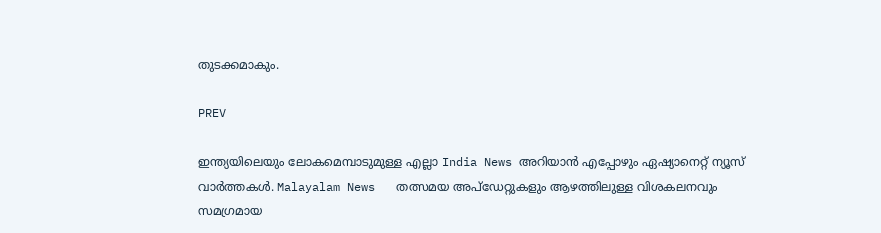തുടക്കമാകും.

PREV

ഇന്ത്യയിലെയും ലോകമെമ്പാടുമുള്ള എല്ലാ India News അറിയാൻ എപ്പോഴും ഏഷ്യാനെറ്റ് ന്യൂസ് വാർത്തകൾ. Malayalam News   തത്സമയ അപ്‌ഡേറ്റുകളും ആഴത്തിലുള്ള വിശകലനവും സമഗ്രമായ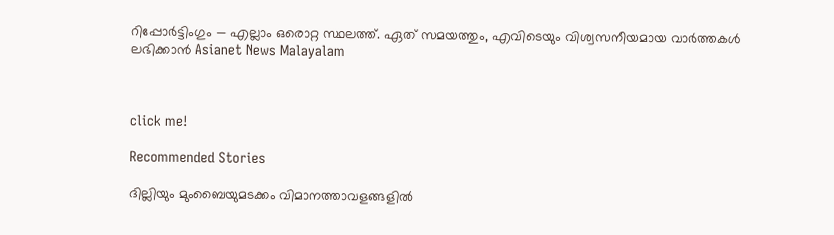റിപ്പോർട്ടിംഗും — എല്ലാം ഒരൊറ്റ സ്ഥലത്ത്. ഏത് സമയത്തും, എവിടെയും വിശ്വസനീയമായ വാർത്തകൾ ലഭിക്കാൻ Asianet News Malayalam



click me!

Recommended Stories

ദില്ലിയും മുംബൈയുമടക്കം വിമാനത്താവളങ്ങളിൽ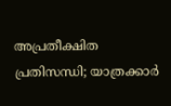അപ്രതീക്ഷിത പ്രതിസന്ധി; യാത്രക്കാർ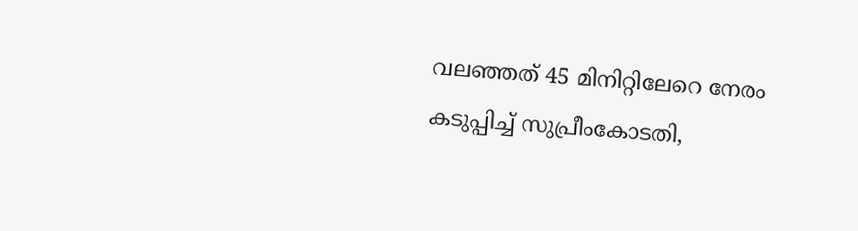വലഞ്ഞത് 45 മിനിറ്റിലേറെ നേരം
കടുപ്പിച്ച് സുപ്രീംകോടതി,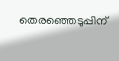തെരഞ്ഞെടുപ്പിന്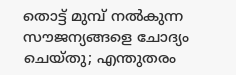തൊട്ട് മുമ്പ് നൽകുന്ന സൗജന്യങ്ങളെ ചോദ്യം ചെയ്തു; എന്തുതരം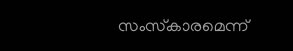സംസ്‌കാരമെന്ന്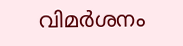വിമർശനം